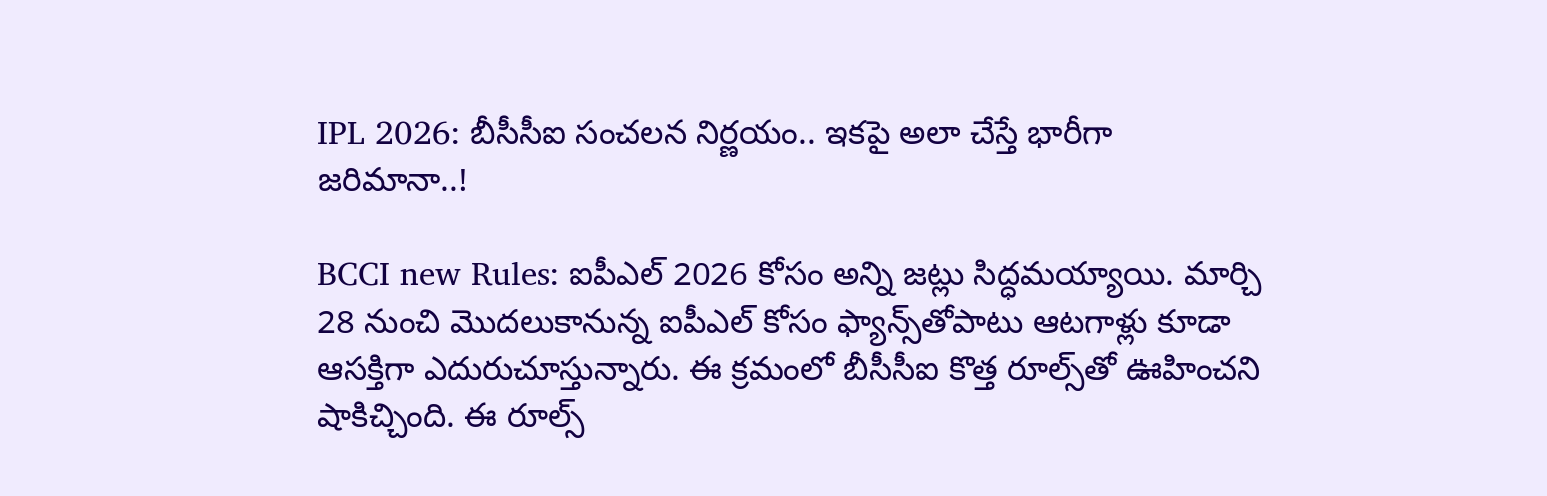IPL 2026: బీసీసీఐ సంచలన నిర్ణయం.. ఇకపై అలా చేస్తే భారీగా జరిమానా..!

BCCI new Rules: ఐపీఎల్ 2026 కోసం అన్ని జట్లు సిద్ధమయ్యాయి. మార్చి 28 నుంచి మొదలుకానున్న ఐపీఎల్ కోసం ఫ్యాన్స్‌తోపాటు ఆటగాళ్లు కూడా ఆసక్తిగా ఎదురుచూస్తున్నారు. ఈ క్రమంలో బీసీసీఐ కొత్త రూల్స్‌తో ఊహించని షాకిచ్చింది. ఈ రూల్స్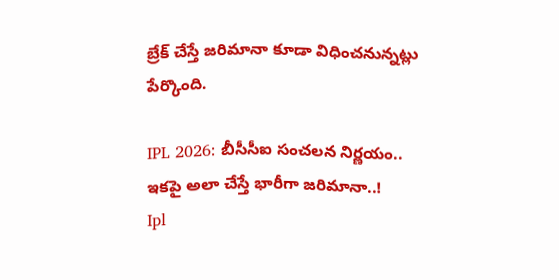బ్రేక్ చేస్తే జరిమానా కూడా విధించనున్నట్లు పేర్కొంది.

IPL 2026: బీసీసీఐ సంచలన నిర్ణయం.. ఇకపై అలా చేస్తే భారీగా జరిమానా..!
Ipl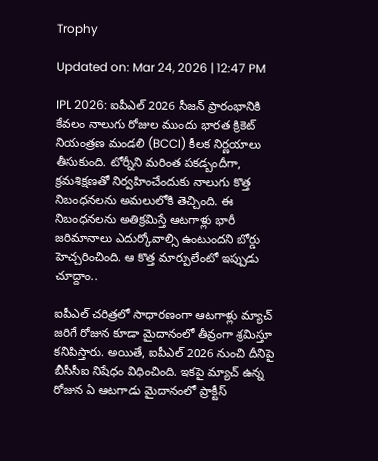Trophy

Updated on: Mar 24, 2026 | 12:47 PM

IPL 2026: ఐపీఎల్ 2026 సీజన్ ప్రారంభానికి కేవలం నాలుగు రోజుల ముందు భారత క్రికెట్ నియంత్రణ మండలి (BCCI) కీలక నిర్ణయాలు తీసుకుంది. టోర్నీని మరింత పకడ్బందీగా, క్రమశిక్షణతో నిర్వహించేందుకు నాలుగు కొత్త నిబంధనలను అమలులోకి తెచ్చింది. ఈ నిబంధనలను అతిక్రమిస్తే ఆటగాళ్లు భారీ జరిమానాలు ఎదుర్కోవాల్సి ఉంటుందని బోర్డు హెచ్చరించింది. ఆ కొత్త మార్పులేంటో ఇప్పుడు చూద్దాం..

ఐపీఎల్ చరిత్రలో సాధారణంగా ఆటగాళ్లు మ్యాచ్ జరిగే రోజున కూడా మైదానంలో తీవ్రంగా శ్రమిస్తూ కనిపిస్తారు. అయితే, ఐపీఎల్ 2026 నుంచి దీనిపై బీసీసీఐ నిషేధం విధించింది. ఇకపై మ్యాచ్ ఉన్న రోజున ఏ ఆటగాడు మైదానంలో ప్రాక్టీస్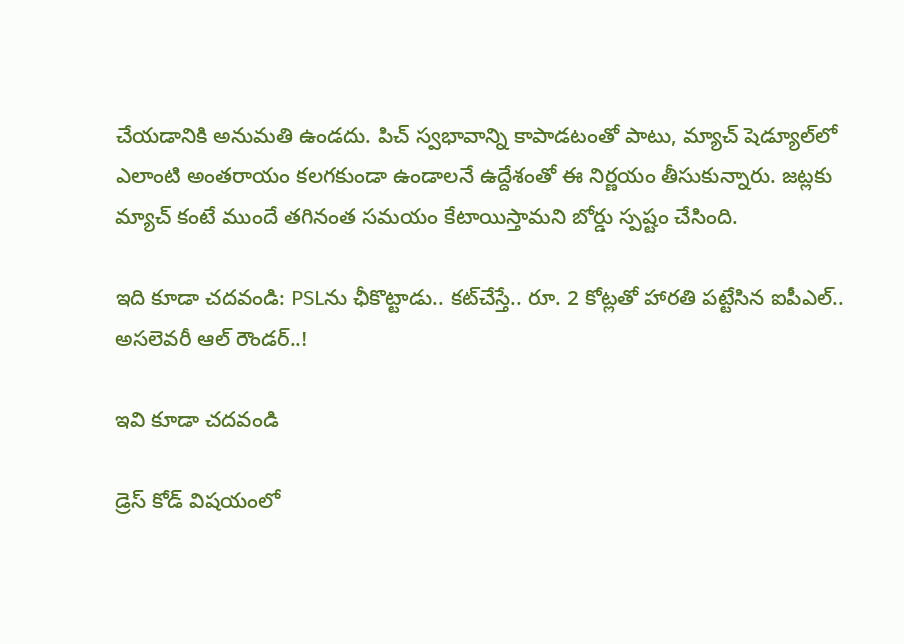చేయడానికి అనుమతి ఉండదు. పిచ్‌ స్వభావాన్ని కాపాడటంతో పాటు, మ్యాచ్ షెడ్యూల్‌లో ఎలాంటి అంతరాయం కలగకుండా ఉండాలనే ఉద్దేశంతో ఈ నిర్ణయం తీసుకున్నారు. జట్లకు మ్యాచ్‌ కంటే ముందే తగినంత సమయం కేటాయిస్తామని బోర్డు స్పష్టం చేసింది.

ఇది కూడా చదవండి: PSLను ఛీకొట్టాడు.. కట్‌చేస్తే.. రూ. 2 కోట్లతో హారతి పట్టేసిన ఐపీఎల్.. అసలెవరీ ఆల్ రౌండర్..!

ఇవి కూడా చదవండి

డ్రెస్ కోడ్ విషయంలో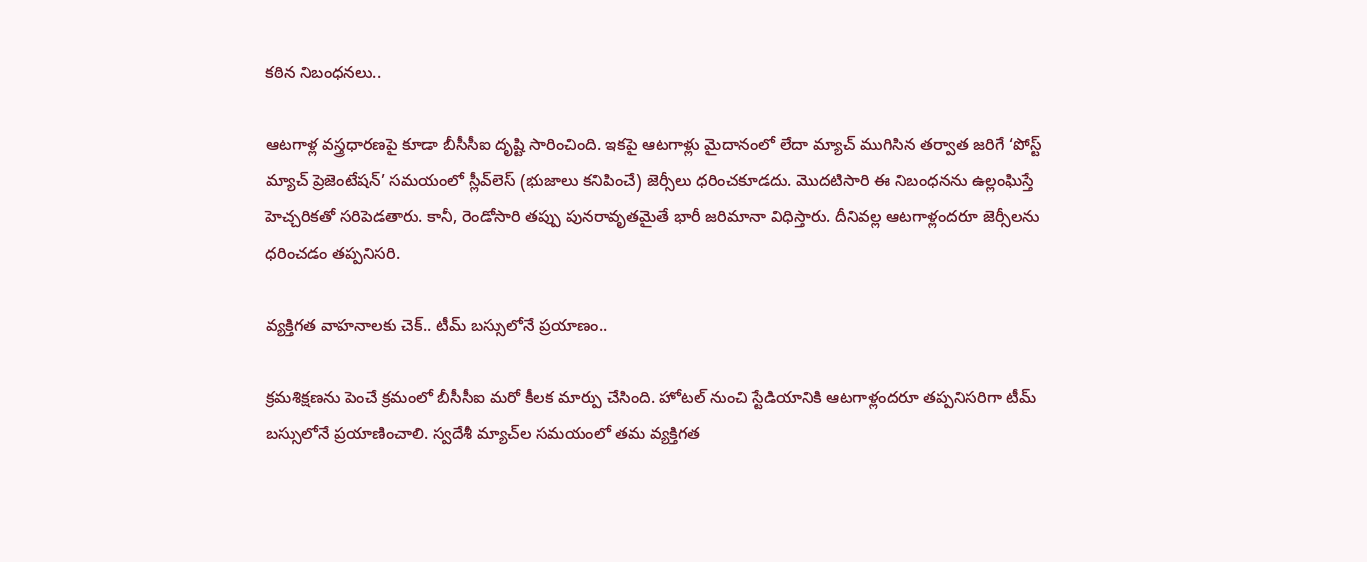కఠిన నిబంధనలు..

ఆటగాళ్ల వస్త్రధారణపై కూడా బీసీసీఐ దృష్టి సారించింది. ఇకపై ఆటగాళ్లు మైదానంలో లేదా మ్యాచ్ ముగిసిన తర్వాత జరిగే ‘పోస్ట్ మ్యాచ్ ప్రెజెంటేషన్’ సమయంలో స్లీవ్‌లెస్ (భుజాలు కనిపించే) జెర్సీలు ధరించకూడదు. మొదటిసారి ఈ నిబంధనను ఉల్లంఘిస్తే హెచ్చరికతో సరిపెడతారు. కానీ, రెండోసారి తప్పు పునరావృతమైతే భారీ జరిమానా విధిస్తారు. దీనివల్ల ఆటగాళ్లందరూ జెర్సీలను ధరించడం తప్పనిసరి.

వ్యక్తిగత వాహనాలకు చెక్.. టీమ్ బస్సులోనే ప్రయాణం..

క్రమశిక్షణను పెంచే క్రమంలో బీసీసీఐ మరో కీలక మార్పు చేసింది. హోటల్ నుంచి స్టేడియానికి ఆటగాళ్లందరూ తప్పనిసరిగా టీమ్ బస్సులోనే ప్రయాణించాలి. స్వదేశీ మ్యాచ్‌ల సమయంలో తమ వ్యక్తిగత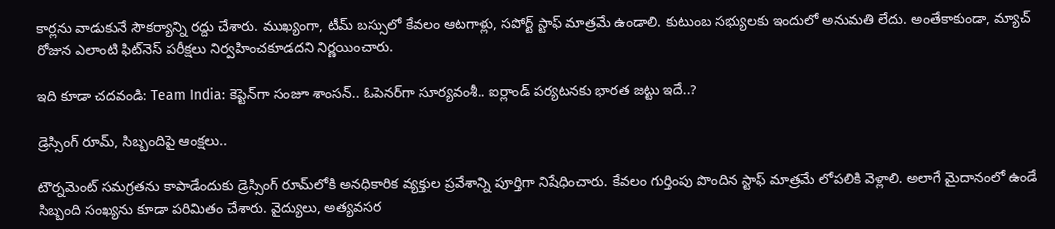కార్లను వాడుకునే సౌకర్యాన్ని రద్దు చేశారు. ముఖ్యంగా, టీమ్ బస్సులో కేవలం ఆటగాళ్లు, సపోర్ట్ స్టాఫ్ మాత్రమే ఉండాలి. కుటుంబ సభ్యులకు ఇందులో అనుమతి లేదు. అంతేకాకుండా, మ్యాచ్ రోజున ఎలాంటి ఫిట్‌నెస్ పరీక్షలు నిర్వహించకూడదని నిర్ణయించారు.

ఇది కూడా చదవండి: Team India: కెప్టెన్‌గా సంజూ శాంసన్.. ఓపెనర్‌గా సూర్యవంశీ.. ఐర్లాండ్ పర్యటనకు భారత జట్టు ఇదే..?

డ్రెస్సింగ్ రూమ్, సిబ్బందిపై ఆంక్షలు..

టౌర్నమెంట్ సమగ్రతను కాపాడేందుకు డ్రెస్సింగ్ రూమ్‌లోకి అనధికారిక వ్యక్తుల ప్రవేశాన్ని పూర్తిగా నిషేధించారు. కేవలం గుర్తింపు పొందిన స్టాఫ్ మాత్రమే లోపలికి వెళ్లాలి. అలాగే మైదానంలో ఉండే సిబ్బంది సంఖ్యను కూడా పరిమితం చేశారు. వైద్యులు, అత్యవసర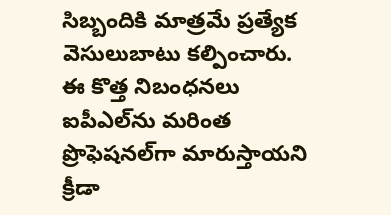సిబ్బందికి మాత్రమే ప్రత్యేక వెసులుబాటు కల్పించారు. ఈ కొత్త నిబంధనలు ఐపీఎల్‌ను మరింత ప్రొఫెషనల్‌గా మారుస్తాయని క్రీడా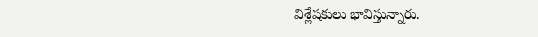విశ్లేషకులు భావిస్తున్నారు.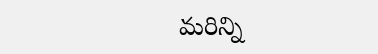మరిన్ని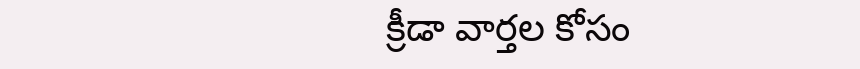క్రీడా వార్తల కోసం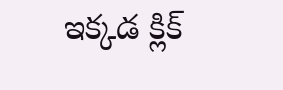ఇక్కడ క్లిక్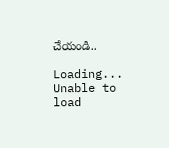చేయండి..

Loading...
Unable to load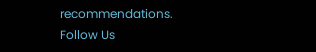recommendations.
Follow Us